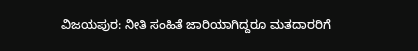ವಿಜಯಪುರ: ನೀತಿ ಸಂಹಿತೆ ಜಾರಿಯಾಗಿದ್ದರೂ ಮತದಾರರಿಗೆ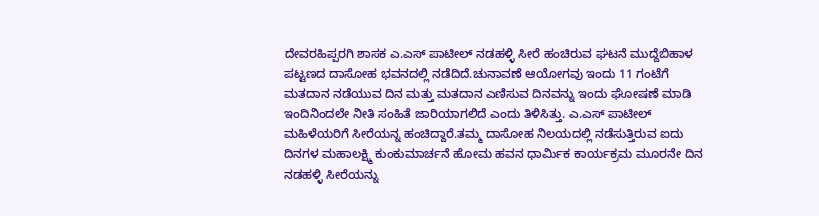ದೇವರಹಿಪ್ಪರಗಿ ಶಾಸಕ ಎ.ಎಸ್ ಪಾಟೀಲ್ ನಡಹಳ್ಳಿ ಸೀರೆ ಹಂಚಿರುವ ಘಟನೆ ಮುದ್ದೆಬಿಹಾಳ ಪಟ್ಟಣದ ದಾಸೋಹ ಭವನದಲ್ಲಿ ನಡೆದಿದೆ.ಚುನಾವಣೆ ಆಯೋಗವು ಇಂದು 11 ಗಂಟೆಗೆ ಮತದಾನ ನಡೆಯುವ ದಿನ ಮತ್ತು ಮತದಾನ ಎಣಿಸುವ ದಿನವನ್ನು ಇಂದು ಘೋಷಣೆ ಮಾಡಿ ಇಂದಿನಿಂದಲೇ ನೀತಿ ಸಂಹಿತೆ ಜಾರಿಯಾಗಲಿದೆ ಎಂದು ತಿಳಿಸಿತ್ತು. ಎ.ಎಸ್ ಪಾಟೀಲ್ ಮಹಿಳೆಯರಿಗೆ ಸೀರೆಯನ್ನ ಹಂಚಿದ್ದಾರೆ.ತಮ್ಮ ದಾಸೋಹ ನಿಲಯದಲ್ಲಿ ನಡೆಸುತ್ತಿರುವ ಐದು ದಿನಗಳ ಮಹಾಲಕ್ಷ್ಮಿ ಕುಂಕುಮಾರ್ಚನೆ ಹೋಮ ಹವನ ಧಾರ್ಮಿಕ ಕಾರ್ಯಕ್ರಮ ಮೂರನೇ ದಿನ ನಡಹಳ್ಳಿ ಸೀರೆಯನ್ನು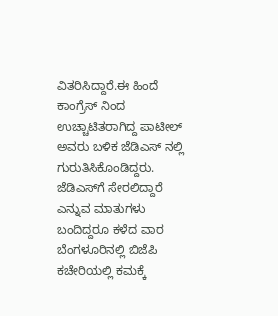ವಿತರಿಸಿದ್ದಾರೆ.ಈ ಹಿಂದೆ ಕಾಂಗ್ರೆಸ್ ನಿಂದ ಉಚ್ಚಾಟಿತರಾಗಿದ್ದ ಪಾಟೀಲ್ ಅವರು ಬಳಿಕ ಜೆಡಿಎಸ್ ನಲ್ಲಿ ಗುರುತಿಸಿಕೊಂಡಿದ್ದರು. ಜೆಡಿಎಸ್‍ಗೆ ಸೇರಲಿದ್ದಾರೆ ಎನ್ನುವ ಮಾತುಗಳು ಬಂದಿದ್ದರೂ ಕಳೆದ ವಾರ ಬೆಂಗಳೂರಿನಲ್ಲಿ ಬಿಜೆಪಿ ಕಚೇರಿಯಲ್ಲಿ ಕಮಕ್ಕೆ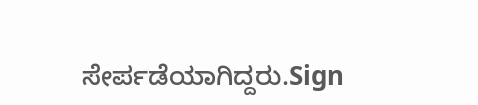ಸೇರ್ಪಡೆಯಾಗಿದ್ದರು.Sign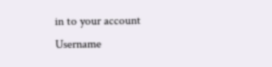in to your account
Username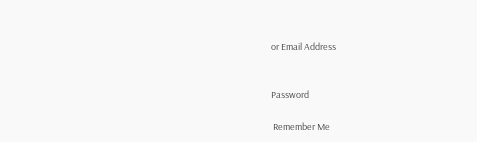or Email Address


Password

 Remember Me